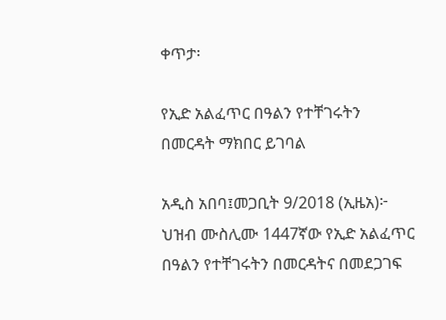ቀጥታ፡

የኢድ አልፈጥር በዓልን የተቸገሩትን በመርዳት ማክበር ይገባል

አዲስ አበባ፤መጋቢት 9/2018 (ኢዜአ)፦ ህዝብ ሙስሊሙ 1447ኛው የኢድ አልፈጥር በዓልን የተቸገሩትን በመርዳትና በመደጋገፍ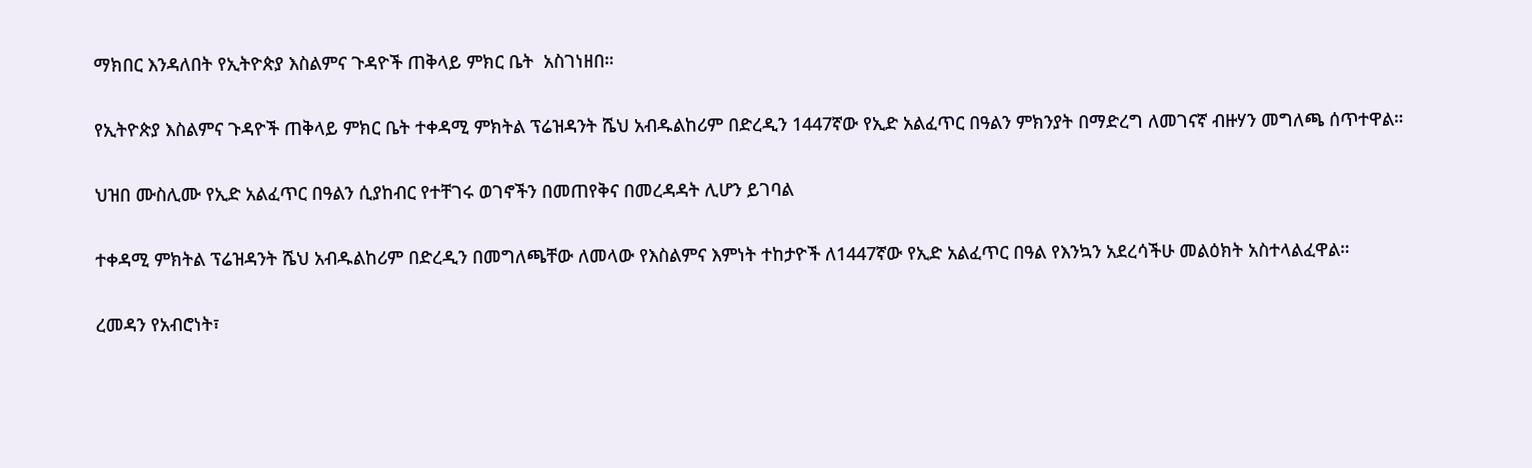ማክበር እንዳለበት የኢትዮጵያ እስልምና ጉዳዮች ጠቅላይ ምክር ቤት  አስገነዘበ።

የኢትዮጵያ እስልምና ጉዳዮች ጠቅላይ ምክር ቤት ተቀዳሚ ምክትል ፕሬዝዳንት ሼህ አብዱልከሪም በድረዲን 1447ኛው የኢድ አልፈጥር በዓልን ምክንያት በማድረግ ለመገናኛ ብዙሃን መግለጫ ሰጥተዋል።

ህዝበ ሙስሊሙ የኢድ አልፈጥር በዓልን ሲያከብር የተቸገሩ ወገኖችን በመጠየቅና በመረዳዳት ሊሆን ይገባል

ተቀዳሚ ምክትል ፕሬዝዳንት ሼህ አብዱልከሪም በድረዲን በመግለጫቸው ለመላው የእስልምና እምነት ተከታዮች ለ1447ኛው የኢድ አልፈጥር በዓል የእንኳን አደረሳችሁ መልዕክት አስተላልፈዋል።

ረመዳን የአብሮነት፣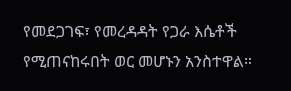የመደጋገፍ፣ የመረዳዳት የጋራ እሴቶች የሚጠናከሩበት ወር መሆኑን አንስተዋል።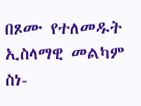በጾሙ የተለመዱት ኢስላማዊ መልካም ስነ-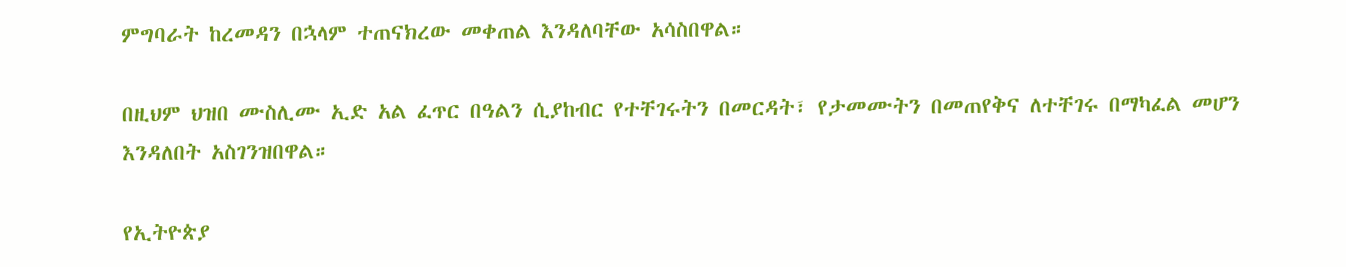ምግባራት ከረመዳን በኋላም ተጠናክረው መቀጠል እንዳለባቸው አሳስበዋል።

በዚህም ህዝበ ሙስሊሙ ኢድ አል ፈጥር በዓልን ሲያከብር የተቸገሩትን በመርዳት፣ የታመሙትን በመጠየቅና ለተቸገሩ በማካፈል መሆን እንዳለበት አስገንዝበዋል።

የኢትዮጵያ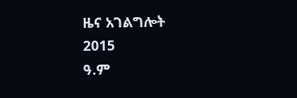ዜና አገልግሎት
2015
ዓ.ም